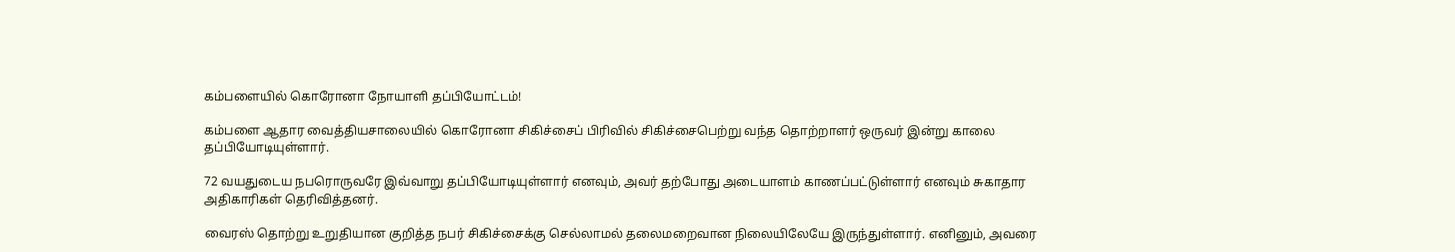கம்பளையில் கொரோனா நோயாளி தப்பியோட்டம்!

கம்பளை ஆதார வைத்தியசாலையில் கொரோனா சிகிச்சைப் பிரிவில் சிகிச்சைபெற்று வந்த தொற்றாளர் ஒருவர் இன்று காலை தப்பியோடியுள்ளார்.

72 வயதுடைய நபரொருவரே இவ்வாறு தப்பியோடியுள்ளார் எனவும், அவர் தற்போது அடையாளம் காணப்பட்டுள்ளார் எனவும் சுகாதார அதிகாரிகள் தெரிவித்தனர்.

வைரஸ் தொற்று உறுதியான குறித்த நபர் சிகிச்சைக்கு செல்லாமல் தலைமறைவான நிலையிலேயே இருந்துள்ளார். எனினும், அவரை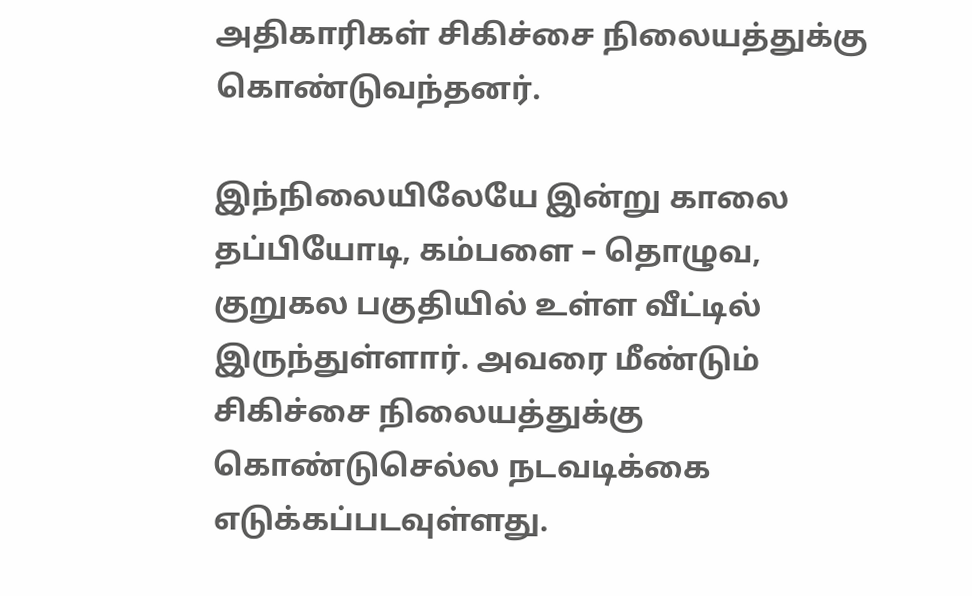அதிகாரிகள் சிகிச்சை நிலையத்துக்கு கொண்டுவந்தனர்.

இந்நிலையிலேயே இன்று காலை தப்பியோடி, கம்பளை – தொழுவ, குறுகல பகுதியில் உள்ள வீட்டில் இருந்துள்ளார். அவரை மீண்டும் சிகிச்சை நிலையத்துக்கு கொண்டுசெல்ல நடவடிக்கை எடுக்கப்படவுள்ளது.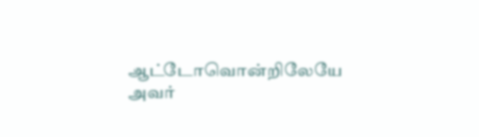ஆட்டோவொன்றிலேயே அவர்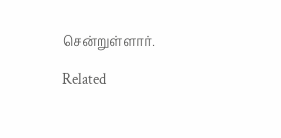சென்றுள்ளார்.

Related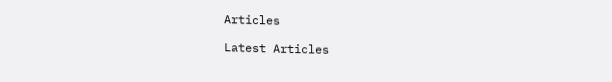Articles

Latest Articles